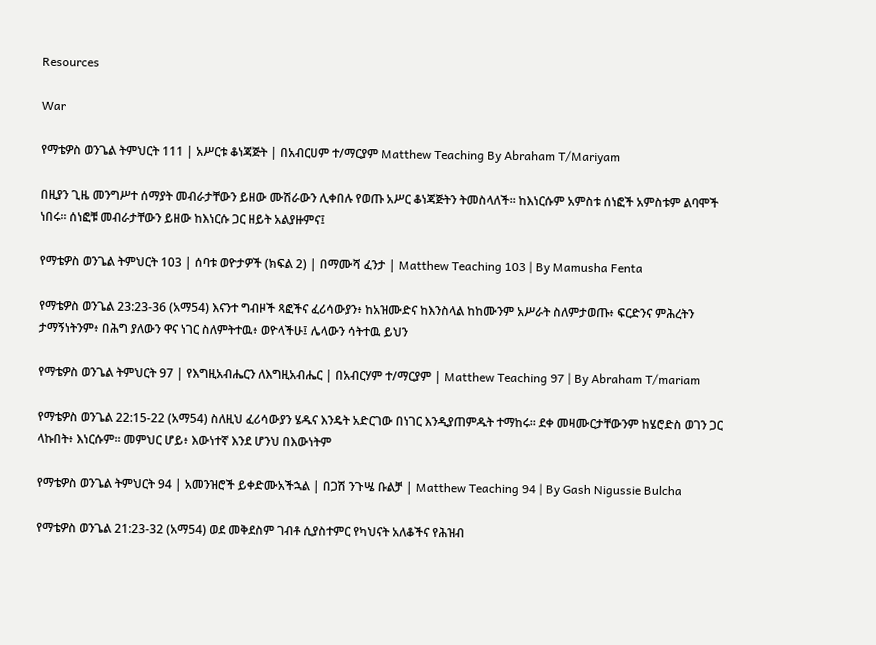Resources

War

የማቴዎስ ወንጌል ትምህርት 111 | አሥርቱ ቆነጃጅት | በአብርሀም ተ/ማርያም Matthew Teaching By Abraham T/Mariyam

በዚያን ጊዜ መንግሥተ ሰማያት መብራታቸውን ይዘው ሙሽራውን ሊቀበሉ የወጡ አሥር ቆነጃጅትን ትመስላለች። ከእነርሱም አምስቱ ሰነፎች አምስቱም ልባሞች ነበሩ። ሰነፎቹ መብራታቸውን ይዘው ከእነርሱ ጋር ዘይት አልያዙምና፤

የማቴዎስ ወንጌል ትምህርት 103 | ሰባቱ ወዮታዎች (ክፍል 2) | በማሙሻ ፈንታ | Matthew Teaching 103 | By Mamusha Fenta

የማቴዎስ ወንጌል 23:23-36 (አማ54) እናንተ ግብዞች ጻፎችና ፈሪሳውያን፥ ከአዝሙድና ከእንስላል ከከሙንም አሥራት ስለምታወጡ፥ ፍርድንና ምሕረትን ታማኝነትንም፥ በሕግ ያለውን ዋና ነገር ስለምትተዉ፥ ወዮላችሁ፤ ሌላውን ሳትተዉ ይህን

የማቴዎስ ወንጌል ትምህርት 97 | የእግዚአብሔርን ለእግዚአብሔር | በአብርሃም ተ/ማርያም | Matthew Teaching 97 | By Abraham T/mariam

የማቴዎስ ወንጌል 22:15-22 (አማ54) ስለዚህ ፈሪሳውያን ሄዱና እንዴት አድርገው በነገር እንዲያጠምዱት ተማከሩ። ደቀ መዛሙርታቸውንም ከሄሮድስ ወገን ጋር ላኩበት፥ እነርሱም። መምህር ሆይ፥ እውነተኛ እንደ ሆንህ በእውነትም

የማቴዎስ ወንጌል ትምህርት 94 | አመንዝሮች ይቀድሙአችኋል | በጋሽ ንጉሤ ቡልቻ | Matthew Teaching 94 | By Gash Nigussie Bulcha

የማቴዎስ ወንጌል 21:23-32 (አማ54) ወደ መቅደስም ገብቶ ሲያስተምር የካህናት አለቆችና የሕዝብ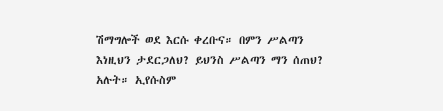ሽማግሎች ወደ እርሱ ቀረቡና። በምን ሥልጣን እነዚህን ታደርጋለህ? ይህንስ ሥልጣን ማን ሰጠህ? አሉት። ኢየሱስም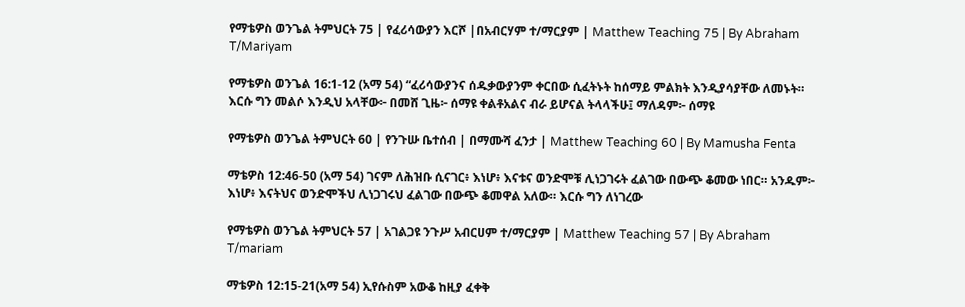የማቴዎስ ወንጌል ትምህርት 75 | የፈሪሳውያን እርሾ |በአብርሃም ተ/ማርያም | Matthew Teaching 75 | By Abraham T/Mariyam

የማቴዎስ ወንጌል 16:1-12 (አማ 54) “ፈሪሳውያንና ሰዱቃውያንም ቀርበው ሲፈትኑት ከሰማይ ምልክት እንዲያሳያቸው ለመኑት። እርሱ ግን መልሶ እንዲህ አላቸው፦ በመሸ ጊዜ፦ ሰማዩ ቀልቶአልና ብራ ይሆናል ትላላችሁ፤ ማለዳም፦ ሰማዩ

የማቴዎስ ወንጌል ትምህርት 60 | የንጉሡ ቤተሰብ | በማሙሻ ፈንታ | Matthew Teaching 60 | By Mamusha Fenta

ማቴዎስ 12:46-50 (አማ 54) ገናም ለሕዝቡ ሲናገር፥ እነሆ፥ እናቱና ወንድሞቹ ሊነጋገሩት ፈልገው በውጭ ቆመው ነበር። አንዱም፦ እነሆ፥ እናትህና ወንድሞችህ ሊነጋገሩህ ፈልገው በውጭ ቆመዋል አለው። እርሱ ግን ለነገረው

የማቴዎስ ወንጌል ትምህርት 57 | አገልጋዩ ንጉሥ አብርሀም ተ/ማርያም | Matthew Teaching 57 | By Abraham T/mariam

ማቴዎስ 12:15-21(አማ 54) ኢየሱስም አውቆ ከዚያ ፈቀቅ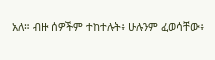አለ። ብዙ ሰዎችም ተከተሉት፥ ሁሉንም ፈወሳቸው፥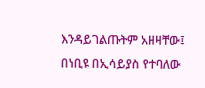እንዳይገልጡትም አዘዛቸው፤ በነቢዩ በኢሳይያስ የተባለው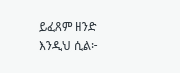ይፈጸም ዘንድ እንዲህ ሲል፦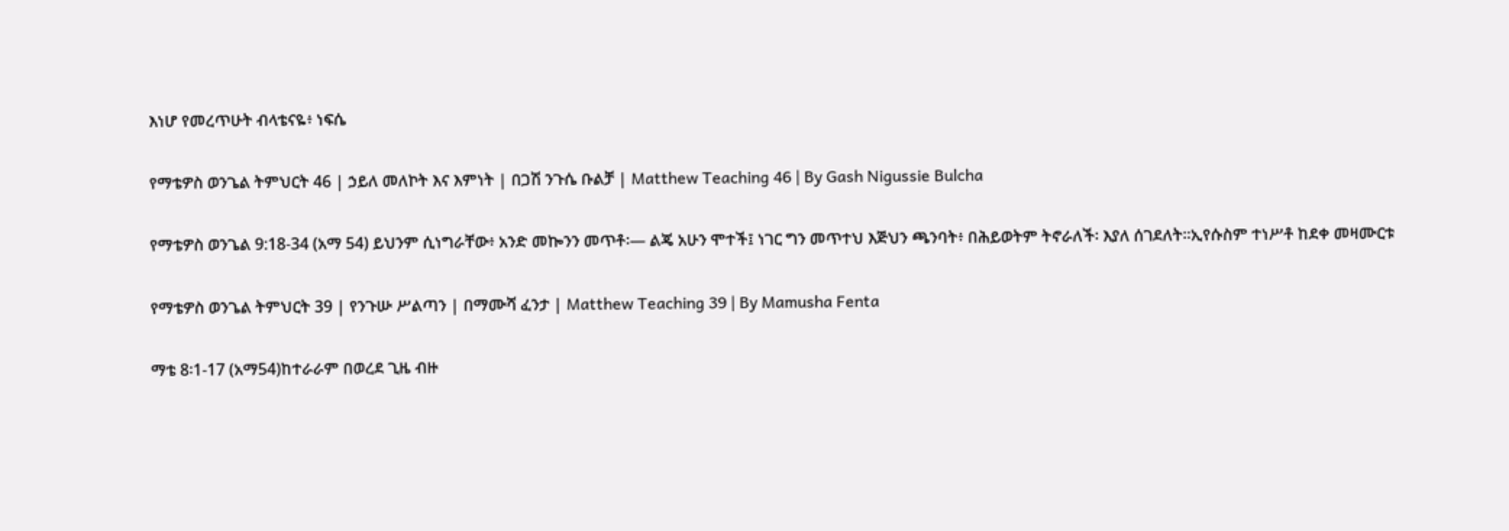እነሆ የመረጥሁት ብላቴናዬ፥ ነፍሴ

የማቴዎስ ወንጌል ትምህርት 46 | ኃይለ መለኮት እና እምነት | በጋሽ ንጉሴ ቡልቻ | Matthew Teaching 46 | By Gash Nigussie Bulcha

የማቴዎስ ወንጌል 9:18-34 (አማ 54) ይህንም ሲነግራቸው፥ አንድ መኰንን መጥቶ፡— ልጄ አሁን ሞተች፤ ነገር ግን መጥተህ እጅህን ጫንባት፥ በሕይወትም ትኖራለች፡ እያለ ሰገደለት።ኢየሱስም ተነሥቶ ከደቀ መዛሙርቱ

የማቴዎስ ወንጌል ትምህርት 39 | የንጉሡ ሥልጣን | በማሙሻ ፈንታ | Matthew Teaching 39 | By Mamusha Fenta

ማቴ 8፡1-17 (አማ54)ከተራራም በወረደ ጊዜ ብዙ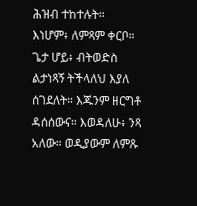ሕዝብ ተከተሉት። እነሆም፥ ለምጻም ቀርቦ። ጌታ ሆይ፥ ብትወድስ ልታነጻኝ ትችላለህ እያለ ሰገደለት። እጁንም ዘርግቶ ዳሰሰውና። እወዳለሁ፥ ንጻ አለው። ወዲያውም ለምጹ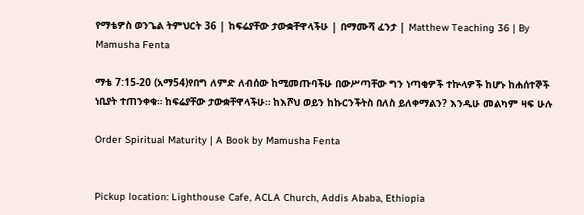የማቴዎስ ወንጌል ትምህርት 36 | ከፍሬያቸው ታውቋቸዋላችሁ | በማሙሻ ፈንታ | Matthew Teaching 36 | By Mamusha Fenta

ማቴ 7:15-20 (አማ54)የበግ ለምድ ለብሰው ከሚመጡባችሁ በውሥጣቸው ግን ነጣቂዎች ተኵላዎች ከሆኑ ከሐሰተኞች ነቢያት ተጠንቀቁ። ከፍሬያቸው ታውቋቸዋላችሁ። ከእሾህ ወይን ከኩርንችትስ በለስ ይለቀማልን? እንዲሁ መልካም ዛፍ ሁሉ

Order Spiritual Maturity | A Book by Mamusha Fenta


Pickup location: Lighthouse Cafe, ACLA Church, Addis Ababa, Ethiopia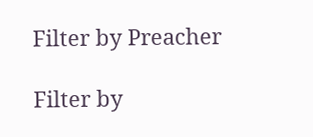Filter by Preacher

Filter by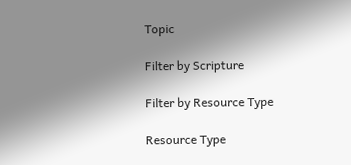Topic

Filter by Scripture

Filter by Resource Type

Resource Type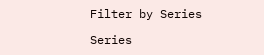Filter by Series

Series